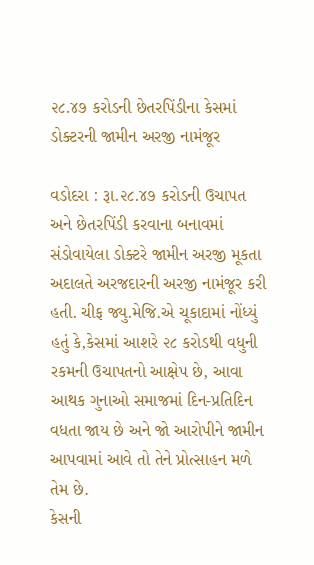૨૮.૪૭ કરોડની છેતરપિંડીના કેસમાં ડોક્ટરની જામીન અરજી નામંજૂર

વડોદરા : રૂા.૨૮.૪૭ કરોડની ઉચાપત અને છેતરપિંડી કરવાના બનાવમાં સંડોવાયેલા ડોક્ટરે જામીન અરજી મૂકતા અદાલતે અરજદારની અરજી નામંજૂર કરી હતી. ચીફ જ્યુ.મેજિ.એ ચૂકાદામાં નોંધ્યું હતું કે,કેસમાં આશરે ૨૮ કરોડથી વધુની રકમની ઉચાપતનો આક્ષેપ છે, આવા આથક ગુનાઓ સમાજમાં દિન-પ્રતિદિન વધતા જાય છે અને જો આરોપીને જામીન આપવામાં આવે તો તેને પ્રોત્સાહન મળે તેમ છે.
કેસની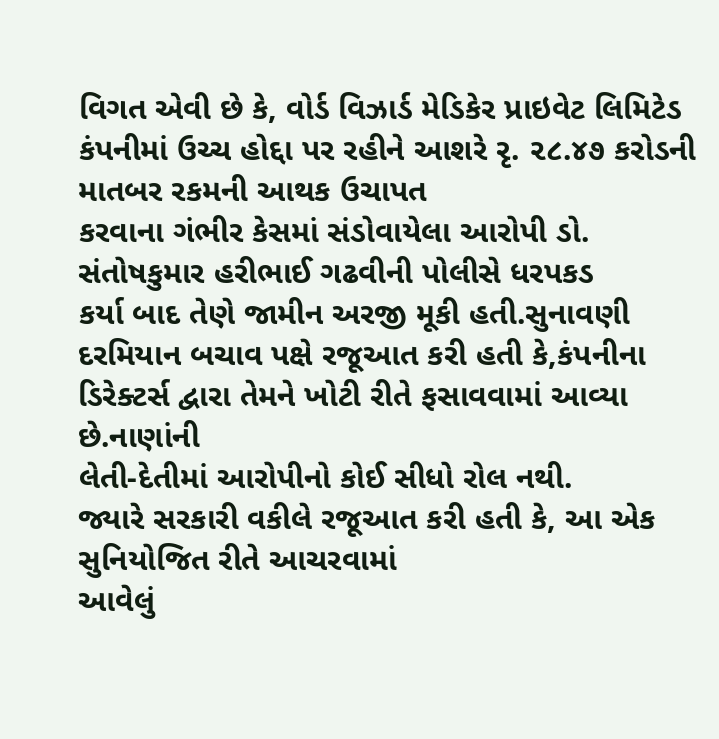વિગત એવી છે કે, વોર્ડ વિઝાર્ડ મેડિકેર પ્રાઇવેટ લિમિટેડ
કંપનીમાં ઉચ્ચ હોદ્દા પર રહીને આશરે રૃ. ૨૮.૪૭ કરોડની માતબર રકમની આથક ઉચાપત
કરવાના ગંભીર કેસમાં સંડોવાયેલા આરોપી ડો. સંતોષકુમાર હરીભાઈ ગઢવીની પોલીસે ધરપકડ
કર્યા બાદ તેણે જામીન અરજી મૂકી હતી.સુનાવણી દરમિયાન બચાવ પક્ષે રજૂઆત કરી હતી કે,કંપનીના ડિરેક્ટર્સ દ્વારા તેમને ખોટી રીતે ફસાવવામાં આવ્યા છે.નાણાંની
લેતી-દેતીમાં આરોપીનો કોઈ સીધો રોલ નથી.
જ્યારે સરકારી વકીલે રજૂઆત કરી હતી કે, આ એક સુનિયોજિત રીતે આચરવામાં
આવેલું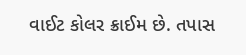વાઈટ કોલર ક્રાઈમ છે. તપાસ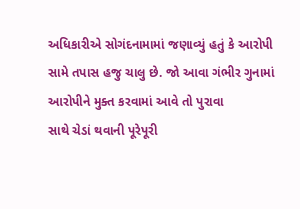અધિકારીએ સોગંદનામામાં જણાવ્યું હતું કે આરોપી
સામે તપાસ હજુ ચાલુ છે. જો આવા ગંભીર ગુનામાં આરોપીને મુક્ત કરવામાં આવે તો પુરાવા
સાથે ચેડાં થવાની પૂરેપૂરી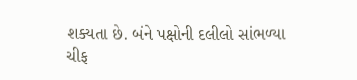શક્યતા છે. બંને પક્ષોની દલીલો સાંભળ્યા ચીફ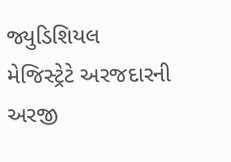જ્યુડિશિયલ
મેજિસ્ટ્રેટે અરજદારની અરજી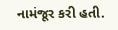નામંજૂર કરી હતી.